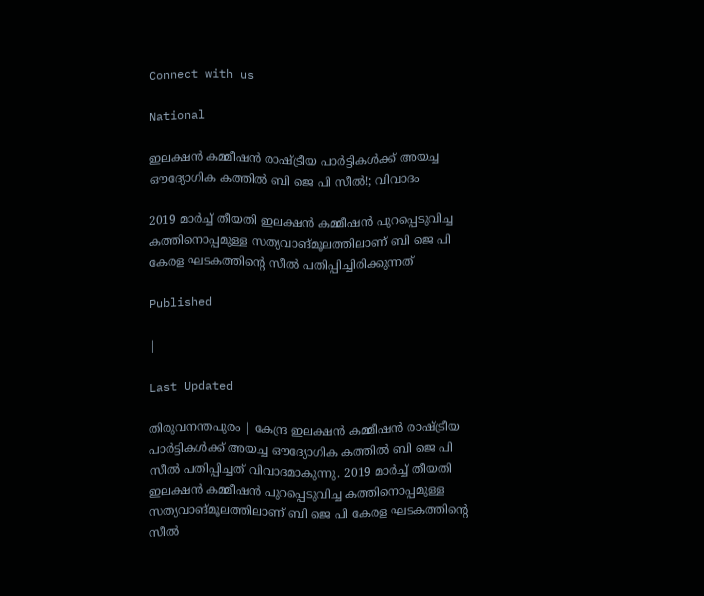Connect with us

National

ഇലക്ഷൻ കമ്മീഷൻ രാഷ്ട്രീയ പാർട്ടികൾക്ക് അയച്ച ഔദ്യോഗിക കത്തിൽ ബി ജെ പി സീൽ!; വിവാദം

2019 മാർച്ച് തീയതി ഇലക്ഷൻ കമ്മീഷൻ പുറപ്പെടുവിച്ച കത്തിനൊപ്പമുള്ള സത്യവാങ്മൂലത്തിലാണ് ബി ജെ പി കേരള ഘടകത്തിന്റെ സീൽ പതിപ്പിച്ചിരിക്കുന്നത്

Published

|

Last Updated

തിരുവനന്തപുരം | കേന്ദ്ര ഇലക്ഷൻ കമ്മീഷൻ രാഷ്ട്രീയ പാർട്ടികൾക്ക് അയച്ച ഔദ്യോഗിക കത്തിൽ ബി ജെ പി സീൽ പതിപ്പിച്ചത് വിവാദമാകുന്നു. 2019 മാർച്ച് തീയതി ഇലക്ഷൻ കമ്മീഷൻ പുറപ്പെടുവിച്ച കത്തിനൊപ്പമുള്ള സത്യവാങ്മൂലത്തിലാണ് ബി ജെ പി കേരള ഘടകത്തിന്റെ സീൽ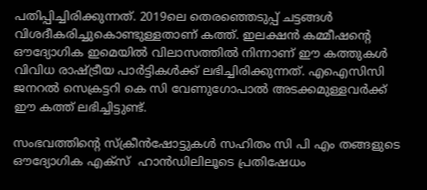പതിപ്പിച്ചിരിക്കുന്നത്. 2019ലെ തെരഞ്ഞെടുപ്പ് ചട്ടങ്ങള്‍ വിശദീകരിച്ചുകൊണ്ടുള്ളതാണ് കത്ത്. ഇലക്ഷൻ കമ്മീഷന്റെ ഔദ്യോഗിക ഇമെയിൽ വിലാസത്തിൽ നിന്നാണ് ഈ കത്തുകൾ വിവിധ രാഷ്ട്രീയ പാർട്ടികൾക്ക് ലഭിച്ചിരിക്കുന്നത്. എഐസിസി ജനറല്‍ സെക്രട്ടറി കെ സി വേണുഗോപാല്‍ അടക്കമുള്ളവര്‍ക്ക് ഈ കത്ത് ലഭിച്ചിട്ടുണ്ട്.

സംഭവത്തിന്റെ സ്ക്രീൻഷോട്ടുകൾ സഹിതം സി പി എം തങ്ങളുടെ ഔദ്യോഗിക എക്സ്  ഹാൻഡിലിലൂടെ പ്രതിഷേധം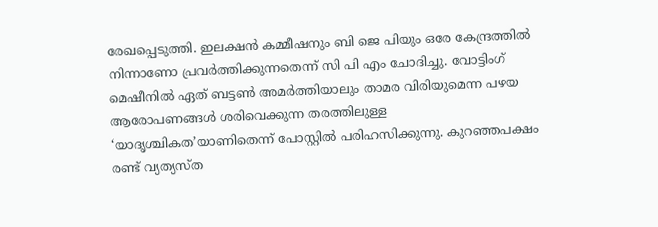രേഖപ്പെടുത്തി. ഇലക്ഷൻ കമ്മീഷനും ബി ജെ പിയും ഒരേ കേന്ദ്രത്തിൽ നിന്നാണോ പ്രവർത്തിക്കുന്നതെന്ന് സി പി എം ചോദിച്ചു. വോട്ടിംഗ് മെഷീനിൽ ഏത് ബട്ടൺ അമർത്തിയാലും താമര വിരിയുമെന്ന പഴയ ആരോപണങ്ങൾ ശരിവെക്കുന്ന തരത്തിലുള്ള ‘യാദൃശ്ചികത’യാണിതെന്ന് പോസ്റ്റിൽ പരിഹസിക്കുന്നു. കുറഞ്ഞപക്ഷം രണ്ട് വ്യത്യസ്ത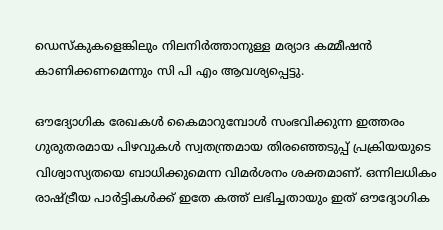ഡെസ്കുകളെങ്കിലും നിലനിർത്താനുള്ള മര്യാദ കമ്മീഷൻ കാണിക്കണമെന്നും സി പി എം ആവശ്യപ്പെട്ടു.

ഔദ്യോഗിക രേഖകൾ കൈമാറുമ്പോൾ സംഭവിക്കുന്ന ഇത്തരം ഗുരുതരമായ പിഴവുകൾ സ്വതന്ത്രമായ തിരഞ്ഞെടുപ്പ് പ്രക്രിയയുടെ വിശ്വാസ്യതയെ ബാധിക്കുമെന്ന വിമർശനം ശക്തമാണ്. ഒന്നിലധികം രാഷ്ട്രീയ പാർട്ടികൾക്ക് ഇതേ കത്ത് ലഭിച്ചതായും ഇത് ഔദ്യോഗിക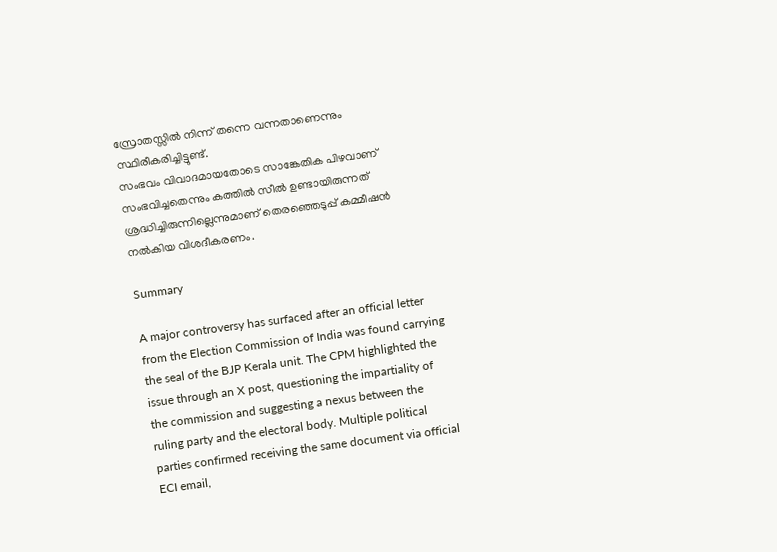സ്രോതസ്സിൽ നിന്ന് തന്നെ വന്നതാണെന്നും സ്ഥിരീകരിച്ചിട്ടുണ്ട്.
സംഭവം വിവാദമായതോടെ സാങ്കേതിക പിഴവാണ് സംഭവിച്ചതെന്നും കത്തില്‍ സീല്‍ ഉണ്ടായിരുന്നത് ശ്രദ്ധിച്ചിരുന്നില്ലെന്നുമാണ് തെരഞ്ഞെടുപ്പ് കമ്മീഷന്‍ നല്‍കിയ വിശദീകരണം.

Summary

A major controversy has surfaced after an official letter from the Election Commission of India was found carrying the seal of the BJP Kerala unit. The CPM highlighted the issue through an X post, questioning the impartiality of the commission and suggesting a nexus between the ruling party and the electoral body. Multiple political parties confirmed receiving the same document via official ECI email,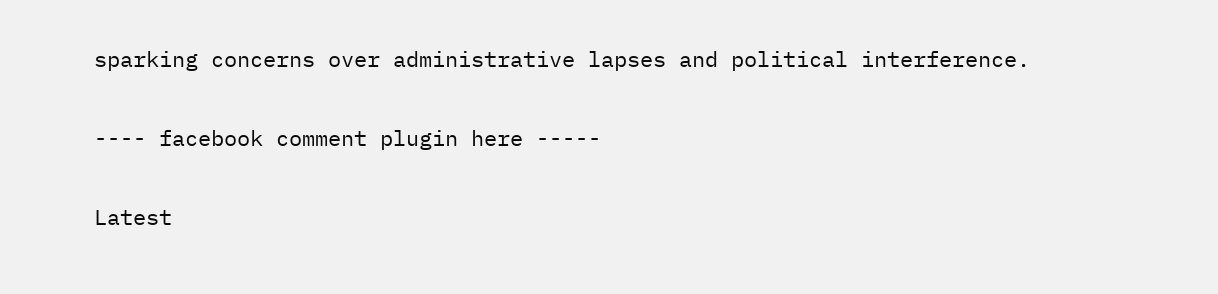sparking concerns over administrative lapses and political interference.

---- facebook comment plugin here -----

Latest